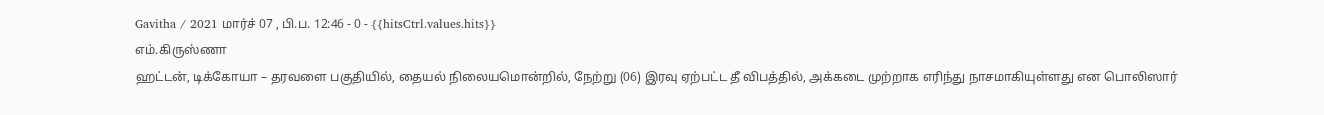Gavitha / 2021 மார்ச் 07 , பி.ப. 12:46 - 0 - {{hitsCtrl.values.hits}}
எம்.கிருஸ்ணா
ஹட்டன், டிக்கோயா – தரவளை பகுதியில், தையல் நிலையமொன்றில், நேற்று (06) இரவு ஏற்பட்ட தீ விபத்தில், அக்கடை முற்றாக எரிந்து நாசமாகியுள்ளது என பொலிஸார்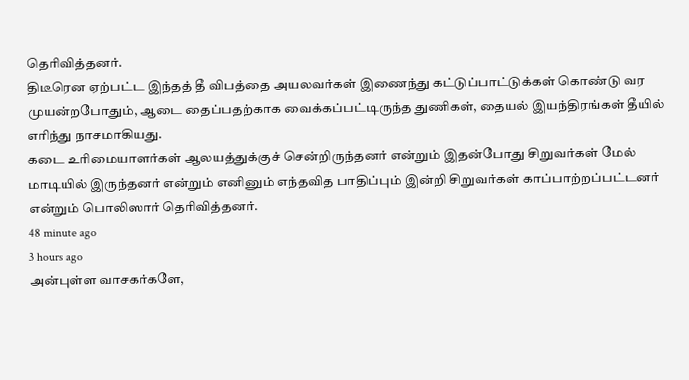தெரிவித்தனர்.
திடீரென ஏற்பட்ட இந்தத் தீ விபத்தை அயலவர்கள் இணைந்து கட்டுப்பாட்டுக்கள் கொண்டு வர முயன்றபோதும், ஆடை தைப்பதற்காக வைக்கப்பட்டிருந்த துணிகள், தையல் இயந்திரங்கள் தீயில் எரிந்து நாசமாகியது.
கடை உரிமையாளர்கள் ஆலயத்துக்குச் சென்றிருந்தனர் என்றும் இதன்போது சிறுவர்கள் மேல் மாடியில் இருந்தனர் என்றும் எனினும் எந்தவித பாதிப்பும் இன்றி சிறுவர்கள் காப்பாற்றப்பட்டனர் என்றும் பொலிஸார் தெரிவித்தனர்.
48 minute ago
3 hours ago
அன்புள்ள வாசகர்களே,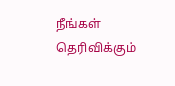நீங்கள் தெரிவிக்கும்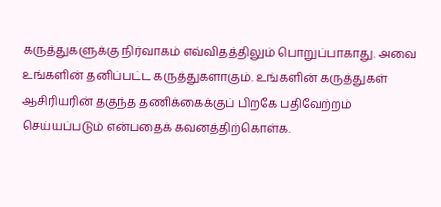கருத்துகளுக்கு நிர்வாகம் எவ்விதத்திலும் பொறுப்பாகாது. அவை உங்களின் தனிப்பட்ட கருத்துகளாகும். உங்களின் கருத்துகள் ஆசிரியரின் தகுந்த தணிக்கைக்குப் பிறகே பதிவேற்றம் செய்யப்படும் என்பதைக் கவனத்திற்கொள்க.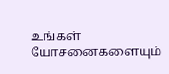உங்கள் யோசனைகளையும்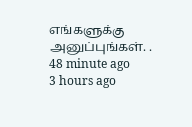எங்களுக்கு அனுப்புங்கள். .
48 minute ago
3 hours ago